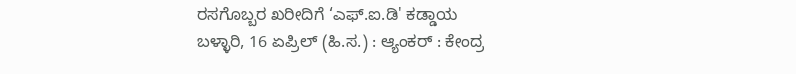ರಸಗೊಬ್ಬರ ಖರೀದಿಗೆ ‘ಎಫ್.ಐ.ಡಿ' ಕಡ್ಡಾಯ
ಬಳ್ಳಾರಿ, 16 ಏಪ್ರಿಲ್ (ಹಿ.ಸ.) : ಆ್ಯಂಕರ್ : ಕೇಂದ್ರ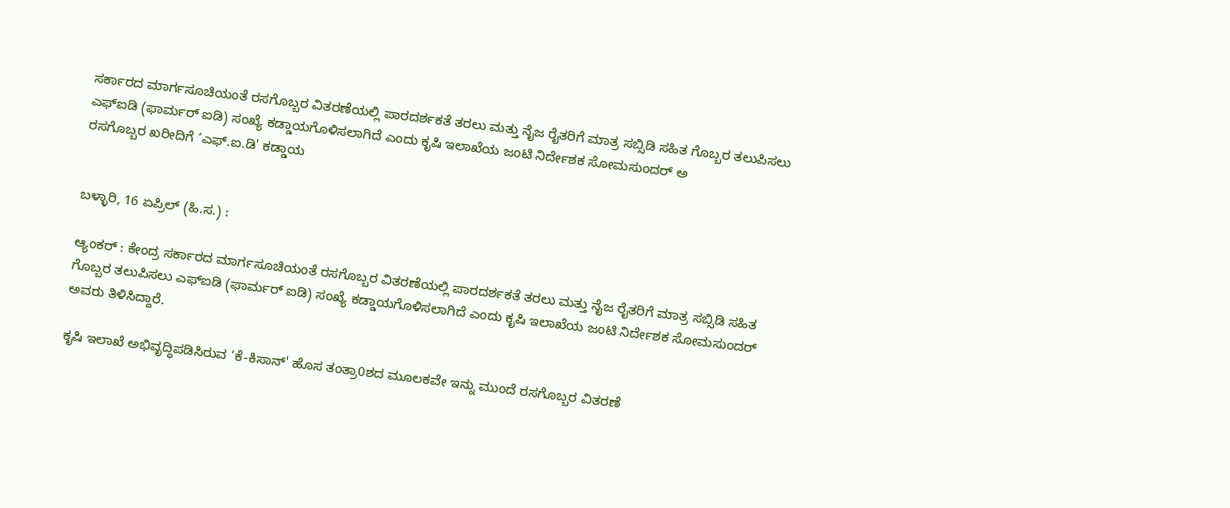ಸರ್ಕಾರದ ಮಾರ್ಗಸೂಚಿಯಂತೆ ರಸಗೊಬ್ಬರ ವಿತರಣೆಯಲ್ಲಿ ಪಾರದರ್ಶಕತೆ ತರಲು ಮತ್ತು ನೈಜ ರೈತರಿಗೆ ಮಾತ್ರ ಸಬ್ಸಿಡಿ ಸಹಿತ ಗೊಬ್ಬರ ತಲುಪಿಸಲು ಎಫ್ಐಡಿ (ಫಾರ್ಮರ್ ಐಡಿ) ಸಂಖ್ಯೆ ಕಡ್ಡಾಯಗೊಳಿಸಲಾಗಿದೆ ಎಂದು ಕೃಷಿ ಇಲಾಖೆಯ ಜಂಟಿ ನಿರ್ದೇಶಕ ಸೋಮಸುಂದರ್ ಅ
ರಸಗೊಬ್ಬರ ಖರೀದಿಗೆ ‘ಎಫ್.ಐ.ಡಿ' ಕಡ್ಡಾಯ


ಬಳ್ಳಾರಿ, 16 ಏಪ್ರಿಲ್ (ಹಿ.ಸ.) :

ಆ್ಯಂಕರ್ : ಕೇಂದ್ರ ಸರ್ಕಾರದ ಮಾರ್ಗಸೂಚಿಯಂತೆ ರಸಗೊಬ್ಬರ ವಿತರಣೆಯಲ್ಲಿ ಪಾರದರ್ಶಕತೆ ತರಲು ಮತ್ತು ನೈಜ ರೈತರಿಗೆ ಮಾತ್ರ ಸಬ್ಸಿಡಿ ಸಹಿತ ಗೊಬ್ಬರ ತಲುಪಿಸಲು ಎಫ್ಐಡಿ (ಫಾರ್ಮರ್ ಐಡಿ) ಸಂಖ್ಯೆ ಕಡ್ಡಾಯಗೊಳಿಸಲಾಗಿದೆ ಎಂದು ಕೃಷಿ ಇಲಾಖೆಯ ಜಂಟಿ ನಿರ್ದೇಶಕ ಸೋಮಸುಂದರ್ ಅವರು ತಿಳಿಸಿದ್ದಾರೆ.

ಕೃಷಿ ಇಲಾಖೆ ಅಭಿವೃದ್ಧಿಪಡಿಸಿರುವ ‘ಕೆ-ಕಿಸಾನ್' ಹೊಸ ತಂತ್ರಾ0ಶದ ಮೂಲಕವೇ ಇನ್ನು ಮುಂದೆ ರಸಗೊಬ್ಬರ ವಿತರಣೆ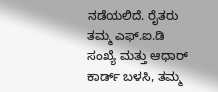ನಡೆಯಲಿದೆ. ರೈತರು ತಮ್ಮ ಎಫ್.ಐ.ಡಿ ಸಂಖ್ಯೆ ಮತ್ತು ಆಧಾರ್ ಕಾರ್ಡ್ ಬಳಸಿ, ತಮ್ಮ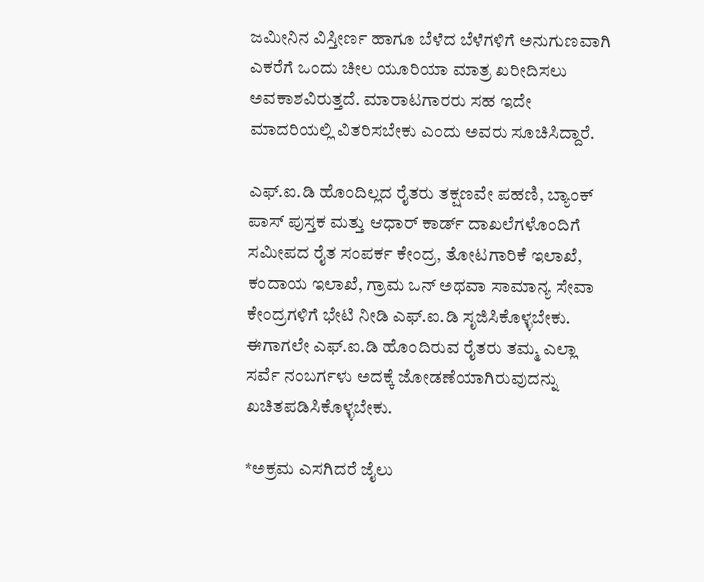ಜಮೀನಿನ ವಿಸ್ತೀರ್ಣ ಹಾಗೂ ಬೆಳೆದ ಬೆಳೆಗಳಿಗೆ ಅನುಗುಣವಾಗಿ ಎಕರೆಗೆ ಒಂದು ಚೀಲ ಯೂರಿಯಾ ಮಾತ್ರ ಖರೀದಿಸಲು ಅವಕಾಶವಿರುತ್ತದೆ. ಮಾರಾಟಗಾರರು ಸಹ ಇದೇ ಮಾದರಿಯಲ್ಲಿ ವಿತರಿಸಬೇಕು ಎಂದು ಅವರು ಸೂಚಿಸಿದ್ದಾರೆ.

ಎಫ್.ಐ.ಡಿ ಹೊಂದಿಲ್ಲದ ರೈತರು ತಕ್ಷಣವೇ ಪಹಣಿ, ಬ್ಯಾಂಕ್ ಪಾಸ್ ಪುಸ್ತಕ ಮತ್ತು ಆಧಾರ್ ಕಾರ್ಡ್ ದಾಖಲೆಗಳೊಂದಿಗೆ ಸಮೀಪದ ರೈತ ಸಂಪರ್ಕ ಕೇಂದ್ರ, ತೋಟಗಾರಿಕೆ ಇಲಾಖೆ, ಕಂದಾಯ ಇಲಾಖೆ, ಗ್ರಾಮ ಒನ್ ಅಥವಾ ಸಾಮಾನ್ಯ ಸೇವಾ ಕೇಂದ್ರಗಳಿಗೆ ಭೇಟಿ ನೀಡಿ ಎಫ್.ಐ.ಡಿ ಸೃಜಿಸಿಕೊಳ್ಳಬೇಕು. ಈಗಾಗಲೇ ಎಫ್.ಐ.ಡಿ ಹೊಂದಿರುವ ರೈತರು ತಮ್ಮ ಎಲ್ಲಾ ಸರ್ವೆ ನಂಬರ್ಗಳು ಅದಕ್ಕೆ ಜೋಡಣೆಯಾಗಿರುವುದನ್ನು ಖಚಿತಪಡಿಸಿಕೊಳ್ಳಬೇಕು.

*ಅಕ್ರಮ ಎಸಗಿದರೆ ಜೈಲು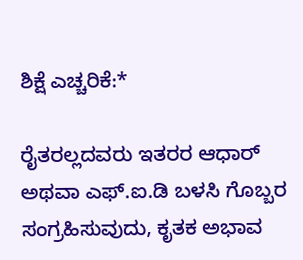ಶಿಕ್ಷೆ ಎಚ್ಚರಿಕೆ:*

ರೈತರಲ್ಲದವರು ಇತರರ ಆಧಾರ್ ಅಥವಾ ಎಫ್.ಐ.ಡಿ ಬಳಸಿ ಗೊಬ್ಬರ ಸಂಗ್ರಹಿಸುವುದು, ಕೃತಕ ಅಭಾವ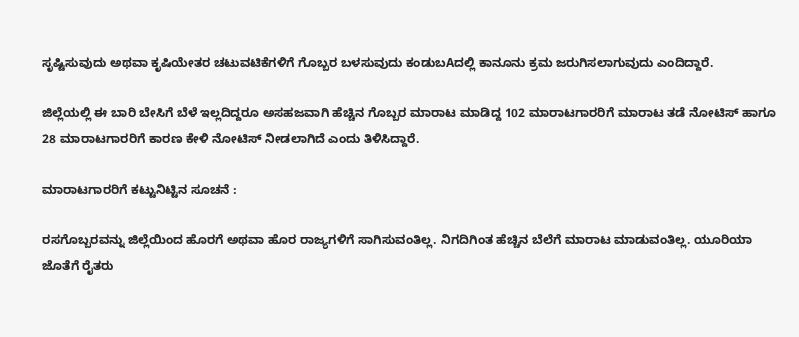ಸೃಷ್ಟಿಸುವುದು ಅಥವಾ ಕೃಷಿಯೇತರ ಚಟುವಟಿಕೆಗಳಿಗೆ ಗೊಬ್ಬರ ಬಳಸುವುದು ಕಂಡುಬAದಲ್ಲಿ ಕಾನೂನು ಕ್ರಮ ಜರುಗಿಸಲಾಗುವುದು ಎಂದಿದ್ದಾರೆ.

ಜಿಲ್ಲೆಯಲ್ಲಿ ಈ ಬಾರಿ ಬೇಸಿಗೆ ಬೆಳೆ ಇಲ್ಲದಿದ್ದರೂ ಅಸಹಜವಾಗಿ ಹೆಚ್ಚಿನ ಗೊಬ್ಬರ ಮಾರಾಟ ಮಾಡಿದ್ದ 102 ಮಾರಾಟಗಾರರಿಗೆ ಮಾರಾಟ ತಡೆ ನೋಟಿಸ್ ಹಾಗೂ 28 ಮಾರಾಟಗಾರರಿಗೆ ಕಾರಣ ಕೇಳಿ ನೋಟಿಸ್ ನೀಡಲಾಗಿದೆ ಎಂದು ತಿಳಿಸಿದ್ದಾರೆ.

ಮಾರಾಟಗಾರರಿಗೆ ಕಟ್ಟುನಿಟ್ಟಿನ ಸೂಚನೆ :

ರಸಗೊಬ್ಬರವನ್ನು ಜಿಲ್ಲೆಯಿಂದ ಹೊರಗೆ ಅಥವಾ ಹೊರ ರಾಜ್ಯಗಳಿಗೆ ಸಾಗಿಸುವಂತಿಲ್ಲ. ನಿಗದಿಗಿಂತ ಹೆಚ್ಚಿನ ಬೆಲೆಗೆ ಮಾರಾಟ ಮಾಡುವಂತಿಲ್ಲ. ಯೂರಿಯಾ ಜೊತೆಗೆ ರೈತರು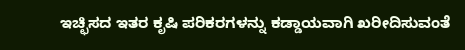ಇಚ್ಛಿಸದ ಇತರ ಕೃಷಿ ಪರಿಕರಗಳನ್ನು ಕಡ್ಡಾಯವಾಗಿ ಖರೀದಿಸುವಂತೆ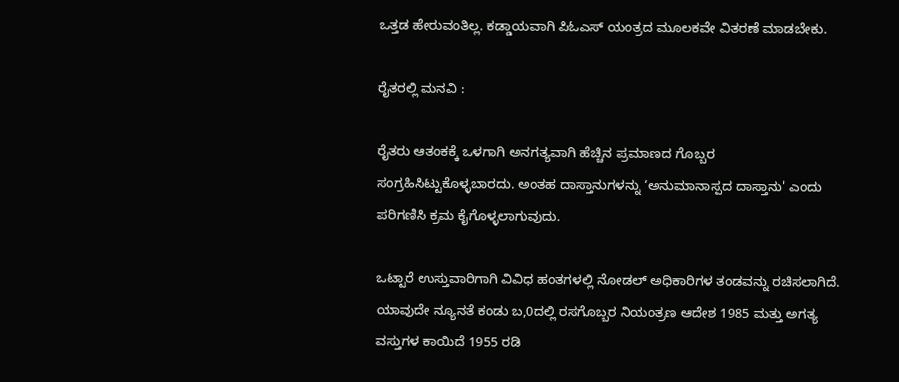ಒತ್ತಡ ಹೇರುವಂತಿಲ್ಲ. ಕಡ್ಡಾಯವಾಗಿ ಪಿಓಎಸ್ ಯಂತ್ರದ ಮೂಲಕವೇ ವಿತರಣೆ ಮಾಡಬೇಕು.

ರೈತರಲ್ಲಿ ಮನವಿ :

ರೈತರು ಆತಂಕಕ್ಕೆ ಒಳಗಾಗಿ ಅನಗತ್ಯವಾಗಿ ಹೆಚ್ಚಿನ ಪ್ರಮಾಣದ ಗೊಬ್ಬರ ಸಂಗ್ರಹಿಸಿಟ್ಟುಕೊಳ್ಳಬಾರದು. ಅಂತಹ ದಾಸ್ತಾನುಗಳನ್ನು ‘ಅನುಮಾನಾಸ್ಪದ ದಾಸ್ತಾನು' ಎಂದು ಪರಿಗಣಿಸಿ ಕ್ರಮ ಕೈಗೊಳ್ಳಲಾಗುವುದು.

ಒಟ್ಟಾರೆ ಉಸ್ತುವಾರಿಗಾಗಿ ವಿವಿಧ ಹಂತಗಳಲ್ಲಿ ನೋಡಲ್ ಅಧಿಕಾರಿಗಳ ತಂಡವನ್ನು ರಚಿಸಲಾಗಿದೆ. ಯಾವುದೇ ನ್ಯೂನತೆ ಕಂಡು ಬ,0ದಲ್ಲಿ ರಸಗೊಬ್ಬರ ನಿಯಂತ್ರಣ ಆದೇಶ 1985 ಮತ್ತು ಅಗತ್ಯ ವಸ್ತುಗಳ ಕಾಯಿದೆ 1955 ರಡಿ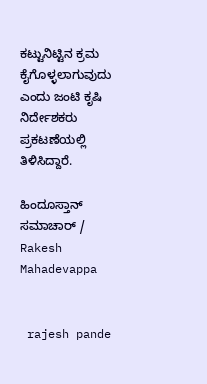ಕಟ್ಟುನಿಟ್ಟಿನ ಕ್ರಮ ಕೈಗೊಳ್ಳಲಾಗುವುದು ಎಂದು ಜಂಟಿ ಕೃಷಿ ನಿರ್ದೇಶಕರು ಪ್ರಕಟಣೆಯಲ್ಲಿ ತಿಳಿಸಿದ್ದಾರೆ.

ಹಿಂದೂಸ್ತಾನ್ ಸಮಾಚಾರ್ / Rakesh Mahadevappa


 rajesh pande